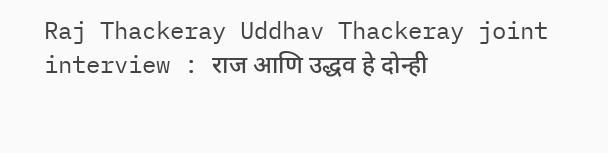Raj Thackeray Uddhav Thackeray joint interview : राज आणि उद्धव हे दोन्ही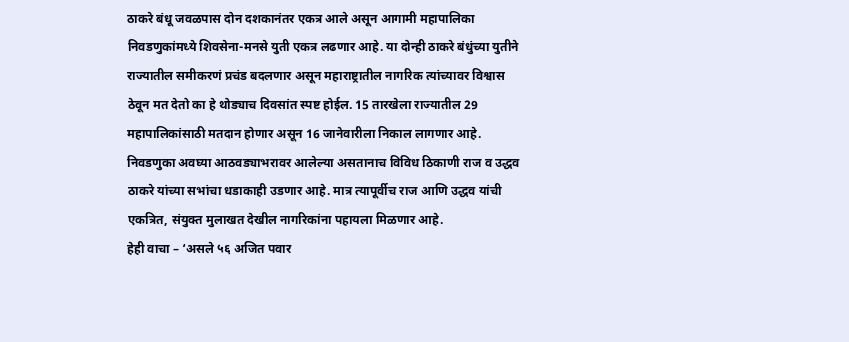ठाकरे बंधू जवळपास दोन दशकानंतर एकत्र आले असून आगामी महापालिका निवडणुकांमध्ये शिवसेना-मनसे युती एकत्र लढणार आहे. या दोन्ही ठाकरे बंधुंच्या युतीने राज्यातील समीकरणं प्रचंड बदलणार असून महाराष्ट्रातील नागरिक त्यांच्यावर विश्वास ठेवून मत देतो का हे थोड्याच दिवसांत स्पष्ट होईल. 15 तारखेला राज्यातील 29 महापालिकांसाठी मतदान होणार असून 16 जानेवारीला निकाल लागणार आहे. निवडणुका अवघ्या आठवड्याभरावर आलेल्या असतानाच विविध ठिकाणी राज व उद्धव ठाकरे यांच्या सभांचा धडाकाही उडणार आहे. मात्र त्यापूर्वीच राज आणि उद्धव यांची एकत्रित, संयुक्त मुलाखत देखील नागरिकांना पहायला मिळणार आहे.
हेही वाचा – ‘असले ५६ अजित पवार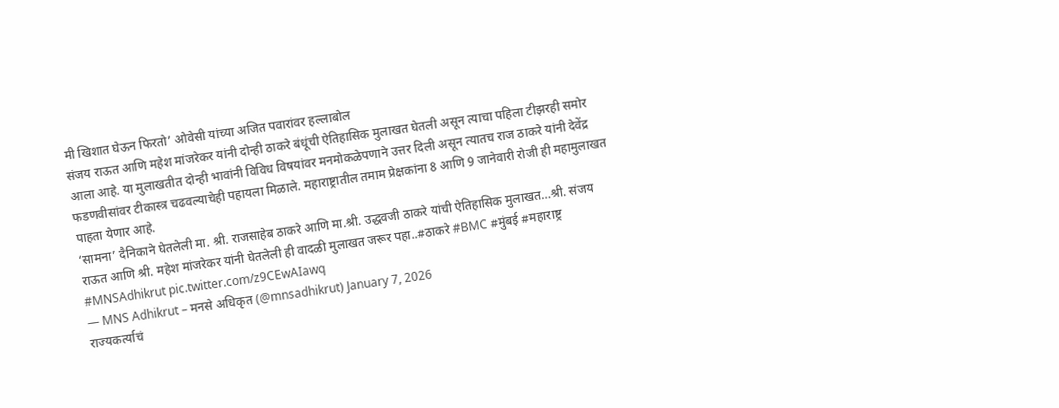मी खिशात घेऊन फिरतो’ ओवेसी यांच्या अजित पवारांवर हल्लाबोल
संजय राऊत आणि महेश मांजरेकर यांनी दोन्ही ठाकरे बंधूंची ऐतिहासिक मुलाखत घेतली असून त्याचा पहिला टीझरही समोर आला आहे. या मुलाखतीत दोन्ही भावांनी विविध विषयांवर मनमोकळेपणाने उत्तर दिली असून त्यातच राज ठाकरे यांनी देवेंद्र फडणवीसांवर टीकास्त्र चढवल्याचेही पहायला मिळाले. महाराष्ट्रातील तमाम प्रेक्षकांना 8 आणि 9 जानेवारी रोजी ही महामुलाखत पाहता येणार आहे.
‘सामना’ दैनिकाने घेतलेली मा. श्री. राजसाहेब ठाकरे आणि मा.श्री. उद्धवजी ठाकरे यांची ऐतिहासिक मुलाखत…श्री. संजय राऊत आणि श्री. महेश मांजरेकर यांनी घेतलेली ही वादळी मुलाखत जरूर पहा..#ठाकरे #BMC #मुंबई #महाराष्ट्र #MNSAdhikrut pic.twitter.com/z9CEwAIawq
— MNS Adhikrut – मनसे अधिकृत (@mnsadhikrut) January 7, 2026
राज्यकर्त्याचं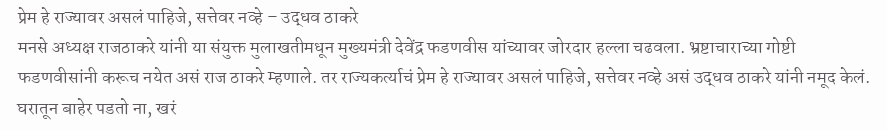प्रेम हे राज्यावर असलं पाहिजे, सत्तेवर नव्हे – उद्धव ठाकरे
मनसे अध्यक्ष राजठाकरे यांनी या संयुक्त मुलाखतीमधून मुख्यमंत्री देवेंद्र फडणवीस यांच्यावर जोरदार हल्ला चढवला. भ्रष्टाचाराच्या गोष्टी फडणवीसांनी करूच नयेत असं राज ठाकरे म्हणाले. तर राज्यकर्त्याचं प्रेम हे राज्यावर असलं पाहिजे, सत्तेवर नव्हे असं उद्धव ठाकरे यांनी नमूद केलं.
घरातून बाहेर पडतो ना, खरं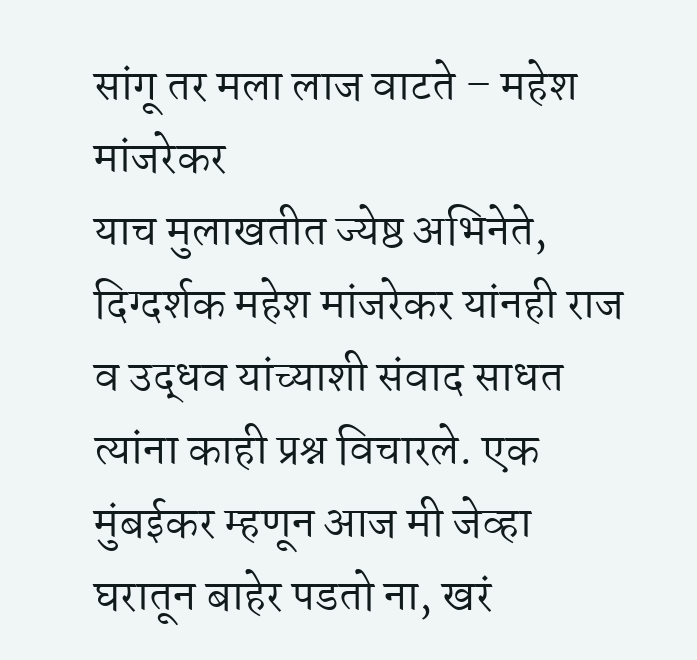सांगू तर मला लाज वाटते – महेश मांजरेकर
याच मुलाखतीत ज्येष्ठ अभिनेते, दिग्दर्शक महेश मांजरेकर यांनही राज व उद्धव यांच्याशी संवाद साधत त्यांना काही प्रश्न विचारले. एक मुंबईकर म्हणून आज मी जेव्हा घरातून बाहेर पडतो ना, खरं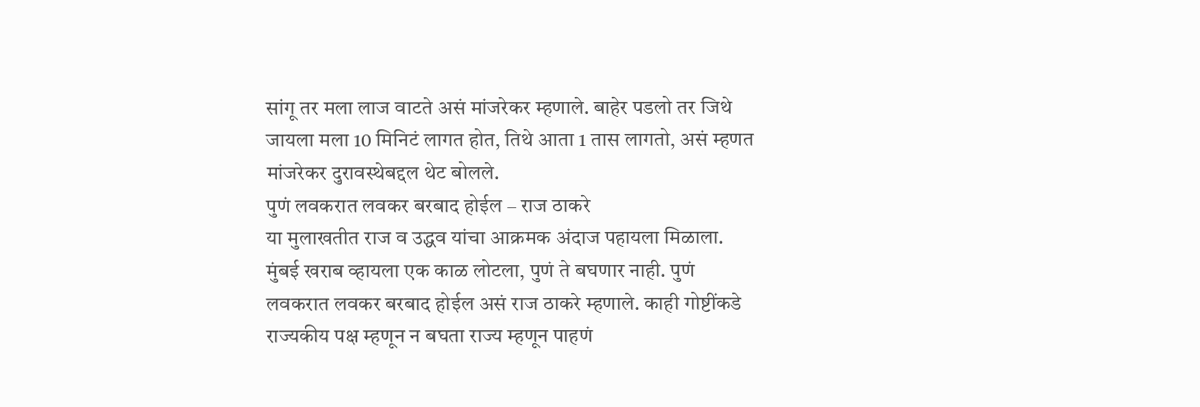सांगू तर मला लाज वाटते असं मांजरेकर म्हणाले. बाहेर पडलो तर जिथे जायला मला 10 मिनिटं लागत होत, तिथे आता 1 तास लागतो, असं म्हणत मांजरेकर दुरावस्थेबद्दल थेट बोलले.
पुणं लवकरात लवकर बरबाद होईल – राज ठाकरे
या मुलाखतीत राज व उद्धव यांचा आक्रमक अंदाज पहायला मिळाला. मुंबई खराब व्हायला एक काळ लोटला, पुणं ते बघणार नाही. पुणं लवकरात लवकर बरबाद होईल असं राज ठाकरे म्हणाले. काही गोष्टींकडे राज्यकीय पक्ष म्हणून न बघता राज्य म्हणून पाहणं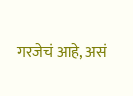गरजेचं आहे, असं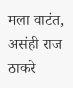मला वाटंत, असंही राज ठाकरे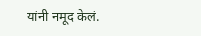यांनी नमूद केलं.